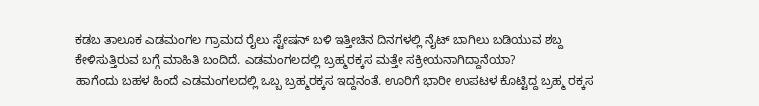ಕಡಬ ತಾಲೂಕ ಎಡಮಂಗಲ ಗ್ರಾಮದ ರೈಲು ಸ್ಟೇಷನ್ ಬಳಿ ಇತ್ತೀಚಿನ ದಿನಗಳಲ್ಲಿ ನೈಟ್ ಬಾಗಿಲು ಬಡಿಯುವ ಶಬ್ದ ಕೇಳಿಸುತ್ತಿರುವ ಬಗ್ಗೆ ಮಾಹಿತಿ ಬಂದಿದೆ. ಎಡಮಂಗಲದಲ್ಲಿ ಬ್ರಹ್ಮರಕ್ಕಸ ಮತ್ತೇ ಸಕ್ರೀಯನಾಗಿದ್ದಾನೆಯಾ?
ಹಾಗೆಂದು ಬಹಳ ಹಿಂದೆ ಎಡಮಂಗಲದಲ್ಲಿ ಒಬ್ಬ ಬ್ರಹ್ಮರಕ್ಕಸ ಇದ್ದನಂತೆ. ಊರಿಗೆ ಭಾರೀ ಉಪಟಳ ಕೊಟ್ಟಿದ್ದ ಬ್ರಹ್ಮ ರಕ್ಕಸ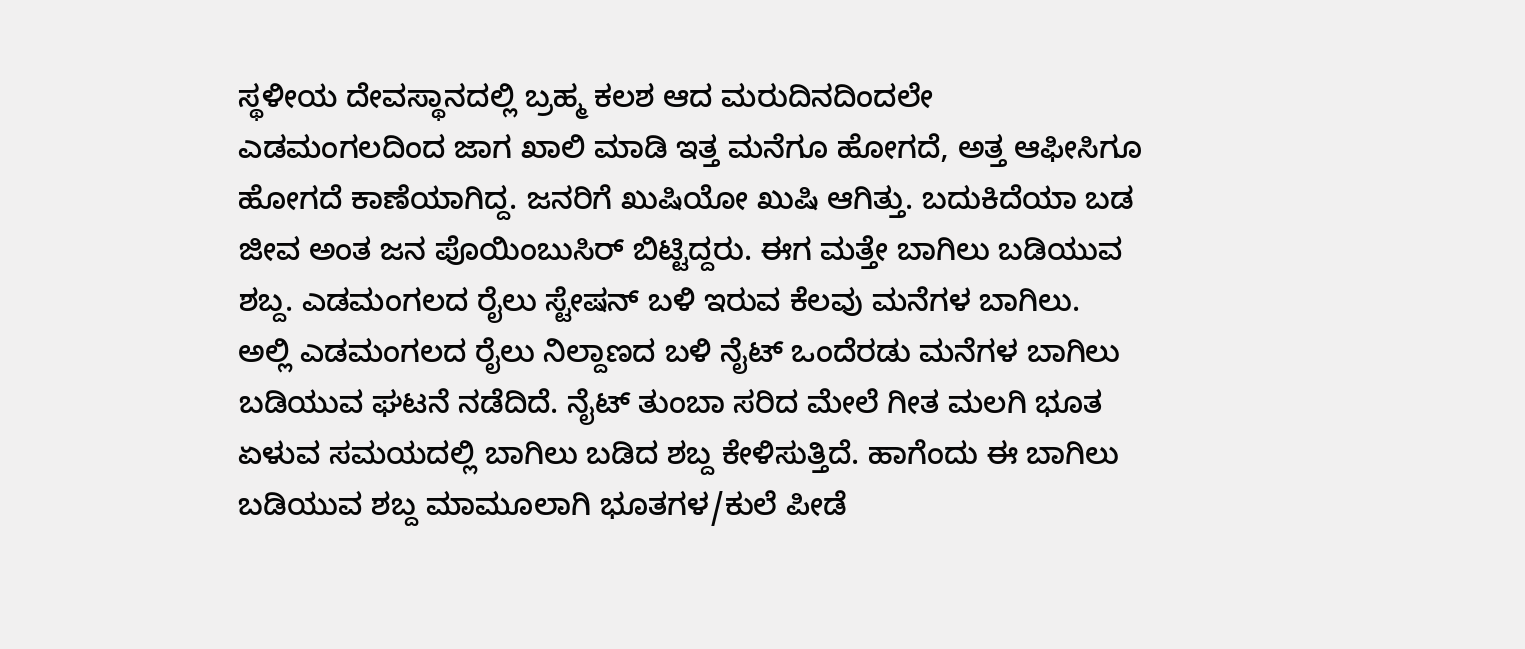ಸ್ಥಳೀಯ ದೇವಸ್ಥಾನದಲ್ಲಿ ಬ್ರಹ್ಮ ಕಲಶ ಆದ ಮರುದಿನದಿಂದಲೇ ಎಡಮಂಗಲದಿಂದ ಜಾಗ ಖಾಲಿ ಮಾಡಿ ಇತ್ತ ಮನೆಗೂ ಹೋಗದೆ, ಅತ್ತ ಆಫೀಸಿಗೂ ಹೋಗದೆ ಕಾಣೆಯಾಗಿದ್ದ. ಜನರಿಗೆ ಖುಷಿಯೋ ಖುಷಿ ಆಗಿತ್ತು. ಬದುಕಿದೆಯಾ ಬಡ ಜೀವ ಅಂತ ಜನ ಪೊಯಿಂಬುಸಿರ್ ಬಿಟ್ಟಿದ್ದರು. ಈಗ ಮತ್ತೇ ಬಾಗಿಲು ಬಡಿಯುವ ಶಬ್ದ. ಎಡಮಂಗಲದ ರೈಲು ಸ್ಟೇಷನ್ ಬಳಿ ಇರುವ ಕೆಲವು ಮನೆಗಳ ಬಾಗಿಲು.
ಅಲ್ಲಿ ಎಡಮಂಗಲದ ರೈಲು ನಿಲ್ದಾಣದ ಬಳಿ ನೈಟ್ ಒಂದೆರಡು ಮನೆಗಳ ಬಾಗಿಲು ಬಡಿಯುವ ಘಟನೆ ನಡೆದಿದೆ. ನೈಟ್ ತುಂಬಾ ಸರಿದ ಮೇಲೆ ಗೀತ ಮಲಗಿ ಭೂತ ಏಳುವ ಸಮಯದಲ್ಲಿ ಬಾಗಿಲು ಬಡಿದ ಶಬ್ದ ಕೇಳಿಸುತ್ತಿದೆ. ಹಾಗೆಂದು ಈ ಬಾಗಿಲು ಬಡಿಯುವ ಶಬ್ದ ಮಾಮೂಲಾಗಿ ಭೂತಗಳ/ಕುಲೆ ಪೀಡೆ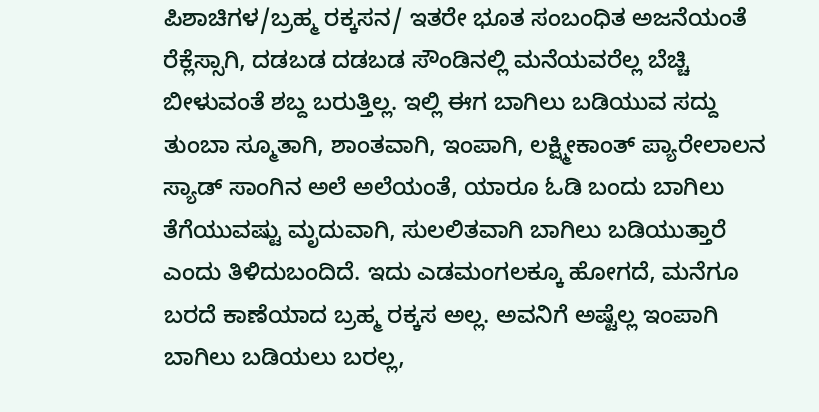ಪಿಶಾಚಿಗಳ/ಬ್ರಹ್ಮ ರಕ್ಕಸನ/ ಇತರೇ ಭೂತ ಸಂಬಂಧಿತ ಅಜನೆಯಂತೆ ರೆಕ್ಲೆಸ್ಸಾಗಿ, ದಡಬಡ ದಡಬಡ ಸೌಂಡಿನಲ್ಲಿ ಮನೆಯವರೆಲ್ಲ ಬೆಚ್ಚಿ ಬೀಳುವಂತೆ ಶಬ್ದ ಬರುತ್ತಿಲ್ಲ. ಇಲ್ಲಿ ಈಗ ಬಾಗಿಲು ಬಡಿಯುವ ಸದ್ದು ತುಂಬಾ ಸ್ಮೂತಾಗಿ, ಶಾಂತವಾಗಿ, ಇಂಪಾಗಿ, ಲಕ್ಷ್ಮೀಕಾಂತ್ ಪ್ಯಾರೇಲಾಲನ ಸ್ಯಾಡ್ ಸಾಂಗಿನ ಅಲೆ ಅಲೆಯಂತೆ, ಯಾರೂ ಓಡಿ ಬಂದು ಬಾಗಿಲು ತೆಗೆಯುವಷ್ಟು ಮೃದುವಾಗಿ, ಸುಲಲಿತವಾಗಿ ಬಾಗಿಲು ಬಡಿಯುತ್ತಾರೆ ಎಂದು ತಿಳಿದುಬಂದಿದೆ. ಇದು ಎಡಮಂಗಲಕ್ಕೂ ಹೋಗದೆ, ಮನೆಗೂ ಬರದೆ ಕಾಣೆಯಾದ ಬ್ರಹ್ಮ ರಕ್ಕಸ ಅಲ್ಲ. ಅವನಿಗೆ ಅಷ್ಟೆಲ್ಲ ಇಂಪಾಗಿ ಬಾಗಿಲು ಬಡಿಯಲು ಬರಲ್ಲ,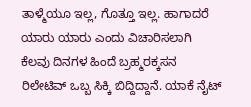ತಾಳ್ಮೆಯೂ ಇಲ್ಲ, ಗೊತ್ತೂ ಇಲ್ಲ. ಹಾಗಾದರೆ ಯಾರು ಯಾರು ಎಂದು ವಿಚಾರಿಸಲಾಗಿ ಕೆಲವು ದಿನಗಳ ಹಿಂದೆ ಬ್ರಹ್ಮರಕ್ಕಸನ ರಿಲೇಟಿವ್ ಒಬ್ಬ ಸಿಕ್ಕಿ ಬಿದ್ದಿದ್ದಾನೆ. ಯಾಕೆ ನೈಟ್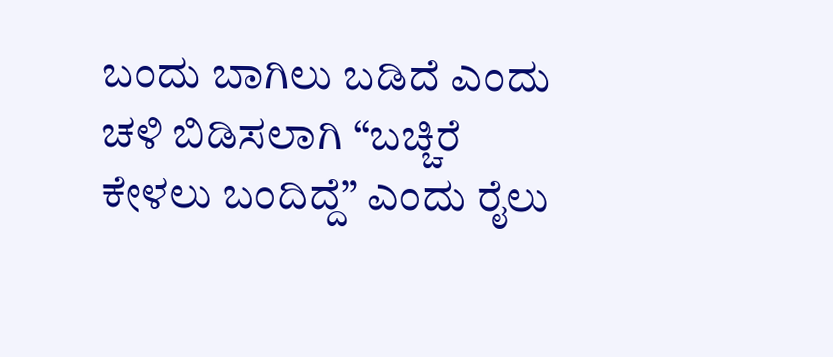ಬಂದು ಬಾಗಿಲು ಬಡಿದೆ ಎಂದು ಚಳಿ ಬಿಡಿಸಲಾಗಿ “ಬಚ್ಚಿರೆ ಕೇಳಲು ಬಂದಿದ್ದೆ” ಎಂದು ರೈಲು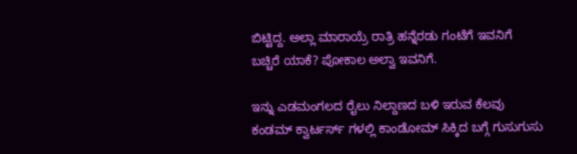ಬಿಟ್ಟಿದ್ದ. ಅಲ್ಲಾ ಮಾರಾಯ್ರೆ ರಾತ್ರಿ ಹನ್ನೆರಡು ಗಂಟೆಗೆ ಇವನಿಗೆ ಬಚ್ಚಿರೆ ಯಾಕೆ? ಪೋಕಾಲ ಅಲ್ವಾ ಇವನಿಗೆ.

ಇನ್ನು ಎಡಮಂಗಲದ ರೈಲು ನಿಲ್ದಾಣದ ಬಳಿ ಇರುವ ಕೆಲವು ಕಂಡಮ್ ಕ್ವಾರ್ಟರ್ಸ್ ಗಳಲ್ಲಿ ಕಾಂಡೋಮ್ ಸಿಕ್ಕಿದ ಬಗ್ಗೆ ಗುಸುಗುಸು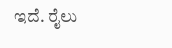ಇದೆ. ರೈಲು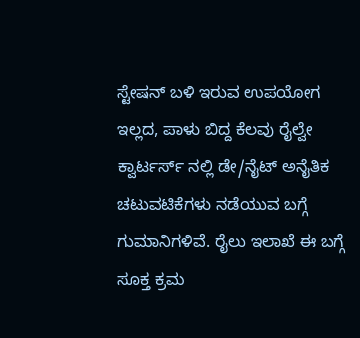ಸ್ಟೇಷನ್ ಬಳಿ ಇರುವ ಉಪಯೋಗ ಇಲ್ಲದ, ಪಾಳು ಬಿದ್ದ ಕೆಲವು ರೈಲ್ವೇ ಕ್ವಾರ್ಟರ್ಸ್ ನಲ್ಲಿ ಡೇ/ನೈಟ್ ಅನೈತಿಕ ಚಟುವಟಿಕೆಗಳು ನಡೆಯುವ ಬಗ್ಗೆ ಗುಮಾನಿಗಳಿವೆ. ರೈಲು ಇಲಾಖೆ ಈ ಬಗ್ಗೆ ಸೂಕ್ತ ಕ್ರಮ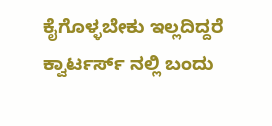ಕೈಗೊಳ್ಳಬೇಕು ಇಲ್ಲದಿದ್ದರೆ ಕ್ವಾರ್ಟರ್ಸ್ ನಲ್ಲಿ ಬಂದು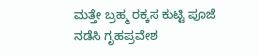ಮತ್ತೇ ಬ್ರಹ್ಮ ರಕ್ಕಸ ಕುಟ್ಟಿ ಪೂಜೆ ನಡೆಸಿ ಗೃಹಪ್ರವೇಶ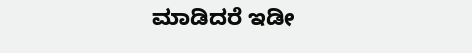ಮಾಡಿದರೆ ಇಡೀ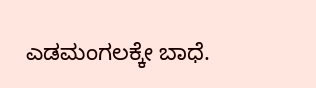ಎಡಮಂಗಲಕ್ಕೇ ಬಾಧೆ.